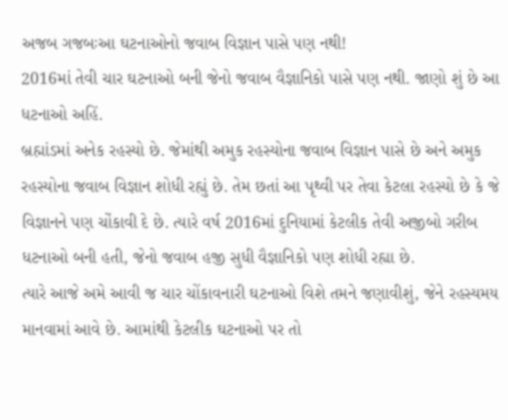અજબ ગજબઃઆ ઘટનાઓનો જવાબ વિજ્ઞાન પાસે પણ નથી!
2016માં તેવી ચાર ઘટનાઓ બની જેનો જવાબ વૈજ્ઞાનિકો પાસે પણ નથી. જાણો શું છે આ ધટનાઓ અહિં.
બ્રહ્માંડમાં અનેક રહસ્યો છે. જેમાંથી અમુક રહસ્યોના જવાબ વિજ્ઞાન પાસે છે અને અમુક રહસ્યોના જવાબ વિજ્ઞાન શોધી રહ્યું છે. તેમ છતાં આ પૃથ્વી પર તેવા કેટલા રહસ્યો છે કે જે વિજ્ઞાનને પણ ચોંકાવી દે છે. ત્યારે વર્ષ 2016માં દુનિયામાં કેટલીક તેવી અજીબો ગરીબ ધટનાઓ બની હતી, જેનો જવાબ હજી સુધી વૈજ્ઞાનિકો પણ શોધી રહ્યા છે.
ત્યારે આજે અમે આવી જ ચાર ચોંકાવનારી ઘટનાઓ વિશે તમને જણાવીશું, જેને રહસ્યમય માનવામાં આવે છે. આમાંથી કેટલીક ઘટનાઓ પર તો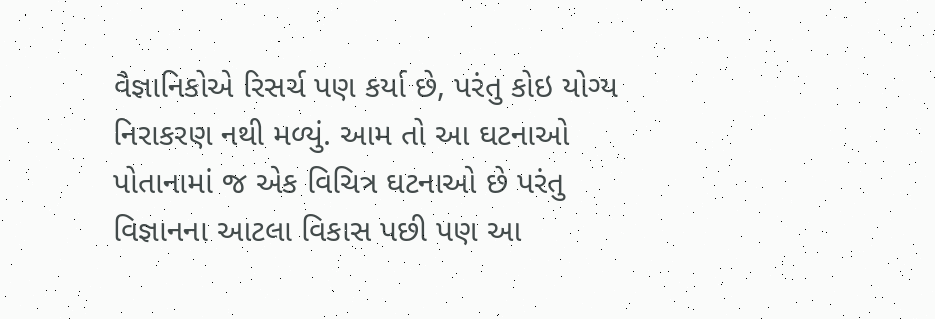વૈજ્ઞાનિકોએ રિસર્ચ પણ કર્યા છે, પરંતુ કોઇ યોગ્ય નિરાકરણ નથી મળ્યું. આમ તો આ ઘટનાઓ પોતાનામાં જ એક વિચિત્ર ઘટનાઓ છે પરંતુ વિજ્ઞાનના આટલા વિકાસ પછી પણ આ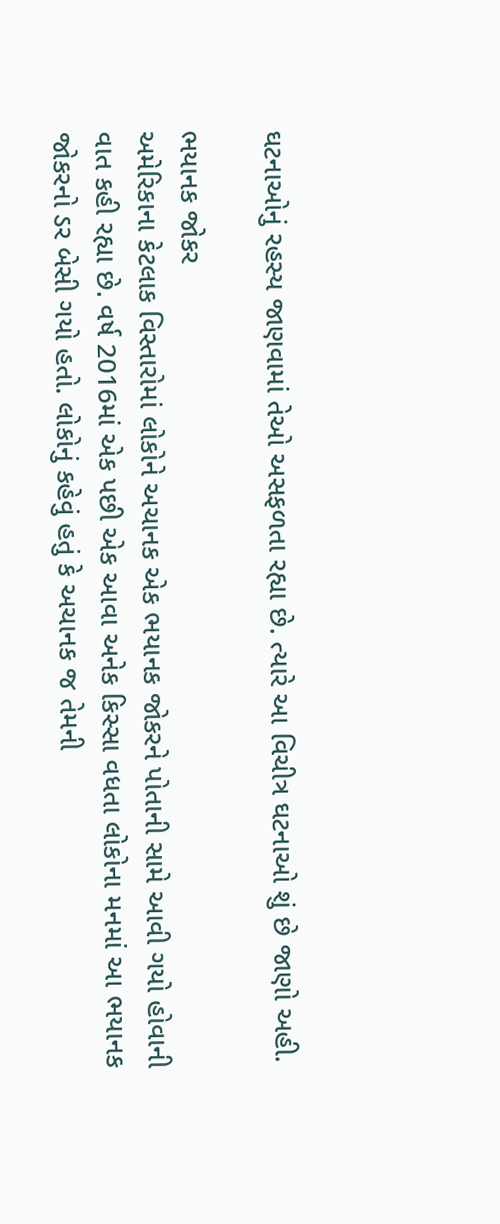ઘટનાઓનું રહસ્ય જાણવામાં તેઓ અસફળતા રહ્યા છે. ત્યારે આ વિચીત્ર ઘટનાઓ શું છે જાણો અહી.

ભયાનક જોકર
અમેરિકાના કેટલાક વિસ્તારોમાં લોકોને અચાનક એક ભયાનક જોકરને પોતાની સામે આવી ગયો હોવાની વાત કહી રહ્યા છે. વર્ષ 2016માં એક પછી એક આવા અનેક કિસ્સા વધતા લોકોના મનમાં આ ભયાનક જોકરનો ડર બેસી ગયો હતો. લોકોનું કહેવું હતું કે અચાનક જ તેમની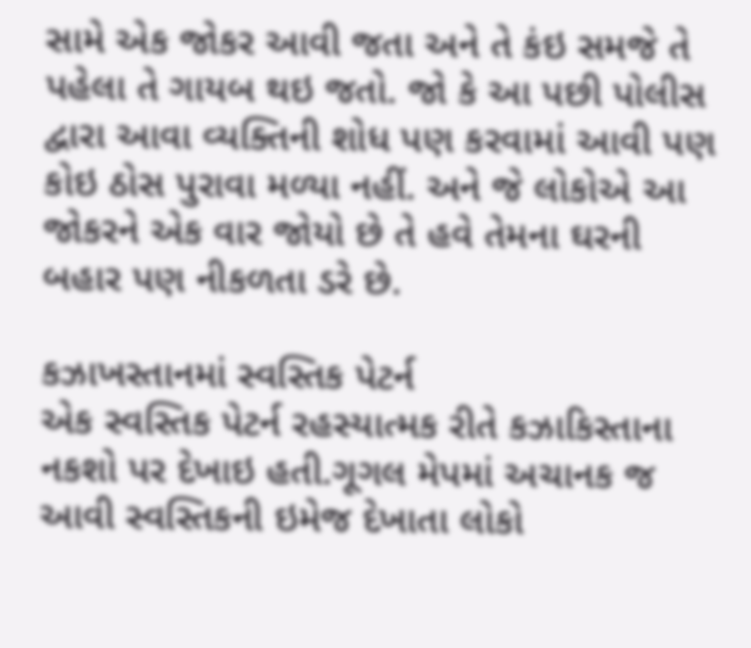સામે એક જોકર આવી જતા અને તે કંઇ સમજે તે પહેલા તે ગાયબ થઇ જતો. જો કે આ પછી પોલીસ દ્વારા આવા વ્યક્તિની શોધ પણ કરવામાં આવી પણ કોઇ ઠોસ પુરાવા મળ્યા નહીં. અને જે લોકોએ આ જોકરને એક વાર જોયો છે તે હવે તેમના ઘરની બહાર પણ નીકળતા ડરે છે.

કઝાખસ્તાનમાં સ્વસ્તિક પેટર્ન
એક સ્વસ્તિક પેટર્ન રહસ્યાત્મક રીતે કઝાકિસ્તાના નકશો પર દેખાઇ હતી.ગૂગલ મેપમાં અચાનક જ આવી સ્વસ્તિકની ઇમેજ દેખાતા લોકો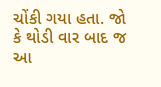ચોંકી ગયા હતા. જો કે થોડી વાર બાદ જ આ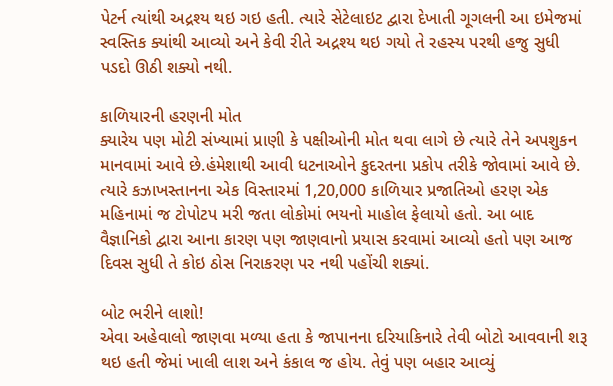પેટર્ન ત્યાંથી અદ્રશ્ય થઇ ગઇ હતી. ત્યારે સેટેલાઇટ દ્વારા દેખાતી ગૂગલની આ ઇમેજમાં સ્વસ્તિક ક્યાંથી આવ્યો અને કેવી રીતે અદ્રશ્ય થઇ ગયો તે રહસ્ય પરથી હજુ સુધી પડદો ઊઠી શક્યો નથી.

કાળિયારની હરણની મોત
ક્યારેય પણ મોટી સંખ્યામાં પ્રાણી કે પક્ષીઓની મોત થવા લાગે છે ત્યારે તેને અપશુકન માનવામાં આવે છે.હંમેશાથી આવી ધટનાઓને કુદરતના પ્રકોપ તરીકે જોવામાં આવે છે. ત્યારે કઝાખસ્તાનના એક વિસ્તારમાં 1,20,000 કાળિયાર પ્રજાતિઓ હરણ એક મહિનામાં જ ટોપોટપ મરી જતા લોકોમાં ભયનો માહોલ ફેલાયો હતો. આ બાદ વૈજ્ઞાનિકો દ્વારા આના કારણ પણ જાણવાનો પ્રયાસ કરવામાં આવ્યો હતો પણ આજ દિવસ સુધી તે કોઇ ઠોસ નિરાકરણ પર નથી પહોંચી શક્યાં.

બોટ ભરીને લાશો!
એવા અહેવાલો જાણવા મળ્યા હતા કે જાપાનના દરિયાકિનારે તેવી બોટો આવવાની શરૂ થઇ હતી જેમાં ખાલી લાશ અને કંકાલ જ હોય. તેવું પણ બહાર આવ્યું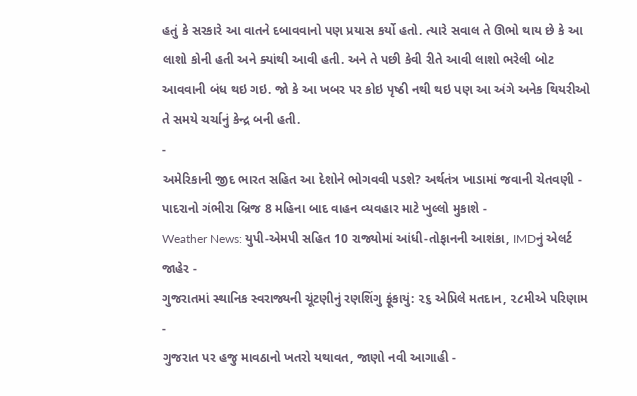હતું કે સરકારે આ વાતને દબાવવાનો પણ પ્રયાસ કર્યો હતો. ત્યારે સવાલ તે ઊભો થાય છે કે આ લાશો કોની હતી અને ક્યાંથી આવી હતી. અને તે પછી કેવી રીતે આવી લાશો ભરેલી બોટ આવવાની બંધ થઇ ગઇ. જો કે આ ખબર પર કોઇ પૃષ્ઠી નથી થઇ પણ આ અંગે અનેક થિયરીઓ તે સમયે ચર્ચાનું કેન્દ્ર બની હતી.
-
અમેરિકાની જીદ ભારત સહિત આ દેશોને ભોગવવી પડશે? અર્થતંત્ર ખાડામાં જવાની ચેતવણી -
પાદરાનો ગંભીરા બ્રિજ 8 મહિના બાદ વાહન વ્યવહાર માટે ખુલ્લો મુકાશે -
Weather News: યુપી-એમપી સહિત 10 રાજ્યોમાં આંધી-તોફાનની આશંકા, IMDનું એલર્ટ જાહેર -
ગુજરાતમાં સ્થાનિક સ્વરાજ્યની ચૂંટણીનું રણશિંગુ ફૂંકાયું: ૨૬ એપ્રિલે મતદાન, ૨૮મીએ પરિણામ -
ગુજરાત પર હજુ માવઠાનો ખતરો યથાવત, જાણો નવી આગાહી -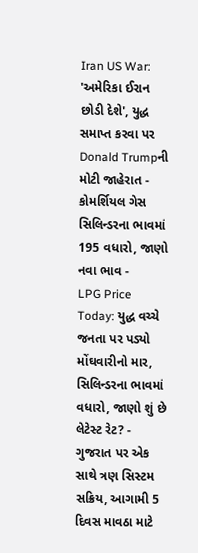Iran US War: 'અમેરિકા ઈરાન છોડી દેશે', યુદ્ધ સમાપ્ત કરવા પર Donald Trumpની મોટી જાહેરાત -
કોમર્શિયલ ગેસ સિલિન્ડરના ભાવમાં 195 વધારો, જાણો નવા ભાવ -
LPG Price Today: યુદ્ધ વચ્ચે જનતા પર પડ્યો મોંઘવારીનો માર, સિલિન્ડરના ભાવમાં વધારો, જાણો શું છે લેટેસ્ટ રેટ? -
ગુજરાત પર એક સાથે ત્રણ સિસ્ટમ સક્રિય, આગામી 5 દિવસ માવઠા માટે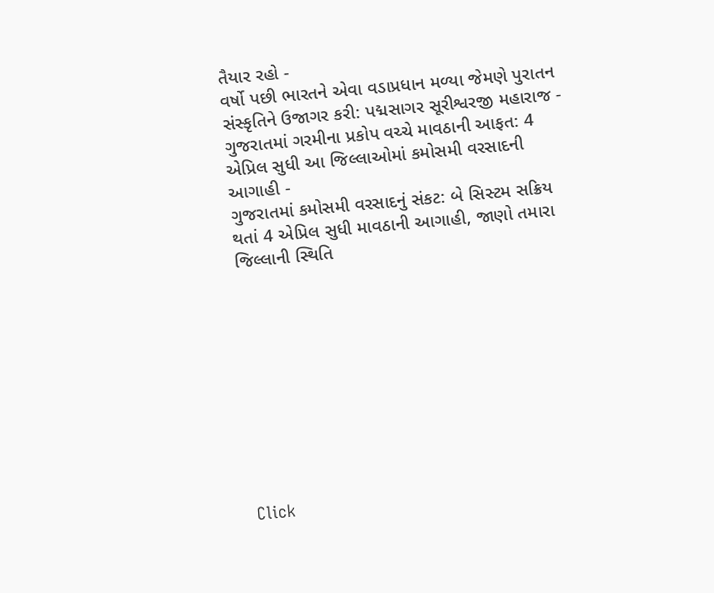તૈયાર રહો -
વર્ષો પછી ભારતને એવા વડાપ્રધાન મળ્યા જેમણે પુરાતન સંસ્કૃતિને ઉજાગર કરી: પદ્મસાગર સૂરીશ્વરજી મહારાજ -
ગુજરાતમાં ગરમીના પ્રકોપ વચ્ચે માવઠાની આફત: 4 એપ્રિલ સુધી આ જિલ્લાઓમાં કમોસમી વરસાદની આગાહી -
ગુજરાતમાં કમોસમી વરસાદનું સંકટ: બે સિસ્ટમ સક્રિય થતાં 4 એપ્રિલ સુધી માવઠાની આગાહી, જાણો તમારા જિલ્લાની સ્થિતિ










Click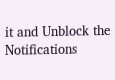it and Unblock the Notifications